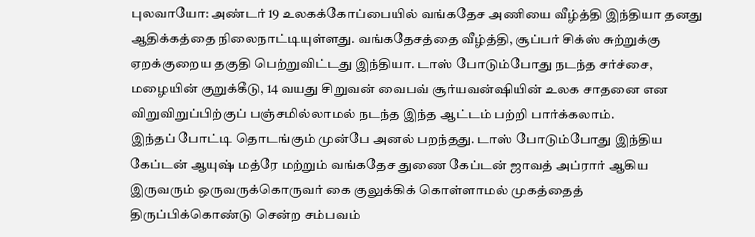புலவாயோ: அண்டர் 19 உலகக்கோப்பையில் வங்கதேச அணியை வீழ்த்தி இந்தியா தனது ஆதிக்கத்தை நிலைநாட்டியுள்ளது. வங்கதேசத்தை வீழ்த்தி, சூப்பர் சிக்ஸ் சுற்றுக்கு ஏறக்குறைய தகுதி பெற்றுவிட்டது இந்தியா. டாஸ் போடும்போது நடந்த சர்ச்சை, மழையின் குறுக்கீடு, 14 வயது சிறுவன் வைபவ் சூர்யவன்ஷியின் உலக சாதனை என விறுவிறுப்பிற்குப் பஞ்சமில்லாமல் நடந்த இந்த ஆட்டம் பற்றி பார்க்கலாம்.
இந்தப் போட்டி தொடங்கும் முன்பே அனல் பறந்தது. டாஸ் போடும்போது இந்திய கேப்டன் ஆயுஷ் மத்ரே மற்றும் வங்கதேச துணை கேப்டன் ஜாவத் அப்ரார் ஆகிய இருவரும் ஒருவருக்கொருவர் கை குலுக்கிக் கொள்ளாமல் முகத்தைத் திருப்பிக்கொண்டு சென்ற சம்பவம்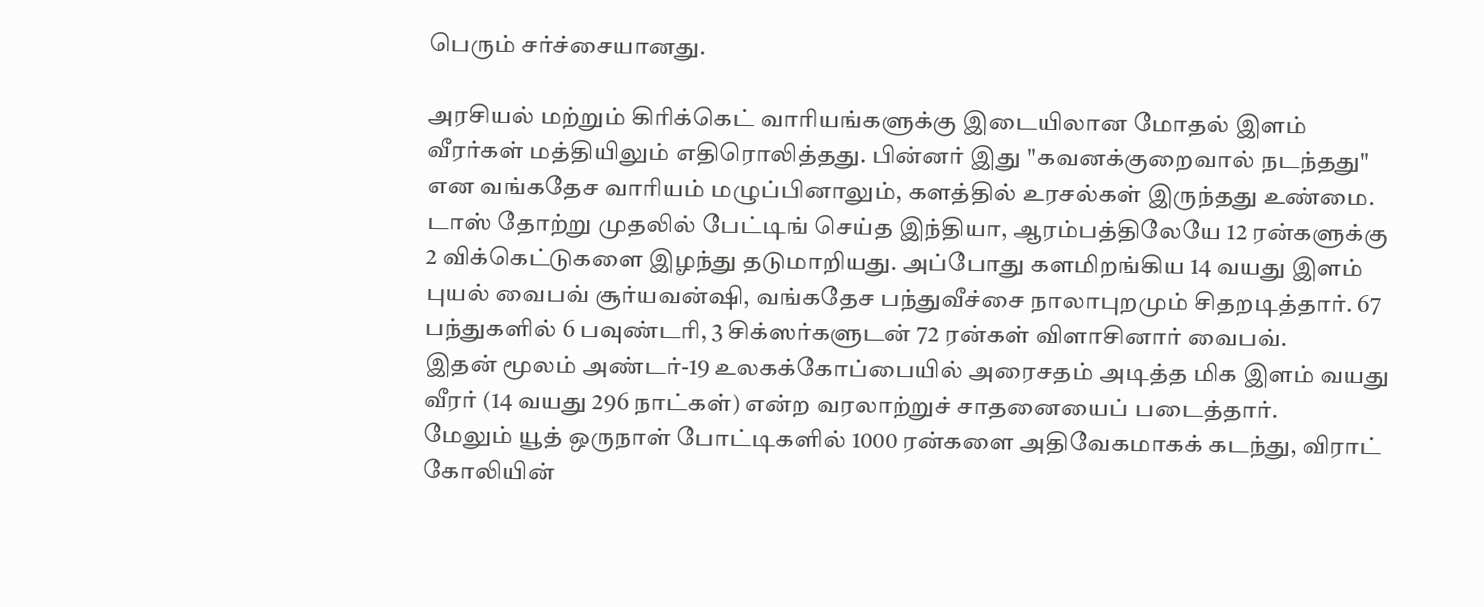பெரும் சர்ச்சையானது.

அரசியல் மற்றும் கிரிக்கெட் வாரியங்களுக்கு இடையிலான மோதல் இளம் வீரர்கள் மத்தியிலும் எதிரொலித்தது. பின்னர் இது "கவனக்குறைவால் நடந்தது" என வங்கதேச வாரியம் மழுப்பினாலும், களத்தில் உரசல்கள் இருந்தது உண்மை.
டாஸ் தோற்று முதலில் பேட்டிங் செய்த இந்தியா, ஆரம்பத்திலேயே 12 ரன்களுக்கு 2 விக்கெட்டுகளை இழந்து தடுமாறியது. அப்போது களமிறங்கிய 14 வயது இளம் புயல் வைபவ் சூர்யவன்ஷி, வங்கதேச பந்துவீச்சை நாலாபுறமும் சிதறடித்தார். 67 பந்துகளில் 6 பவுண்டரி, 3 சிக்ஸர்களுடன் 72 ரன்கள் விளாசினார் வைபவ்.
இதன் மூலம் அண்டர்-19 உலகக்கோப்பையில் அரைசதம் அடித்த மிக இளம் வயது வீரர் (14 வயது 296 நாட்கள்) என்ற வரலாற்றுச் சாதனையைப் படைத்தார்.
மேலும் யூத் ஒருநாள் போட்டிகளில் 1000 ரன்களை அதிவேகமாகக் கடந்து, விராட் கோலியின்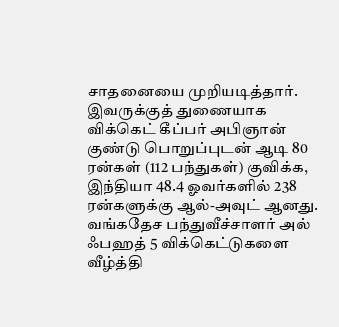சாதனையை முறியடித்தார்.
இவருக்குத் துணையாக விக்கெட் கீப்பர் அபிஞான் குண்டு பொறுப்புடன் ஆடி 80 ரன்கள் (112 பந்துகள்) குவிக்க, இந்தியா 48.4 ஓவர்களில் 238 ரன்களுக்கு ஆல்-அவுட் ஆனது. வங்கதேச பந்துவீச்சாளர் அல் ஃபஹத் 5 விக்கெட்டுகளை வீழ்த்தி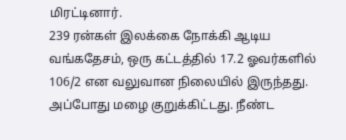மிரட்டினார்.
239 ரன்கள் இலக்கை நோக்கி ஆடிய வங்கதேசம், ஒரு கட்டத்தில் 17.2 ஓவர்களில் 106/2 என வலுவான நிலையில் இருந்தது. அப்போது மழை குறுக்கிட்டது. நீண்ட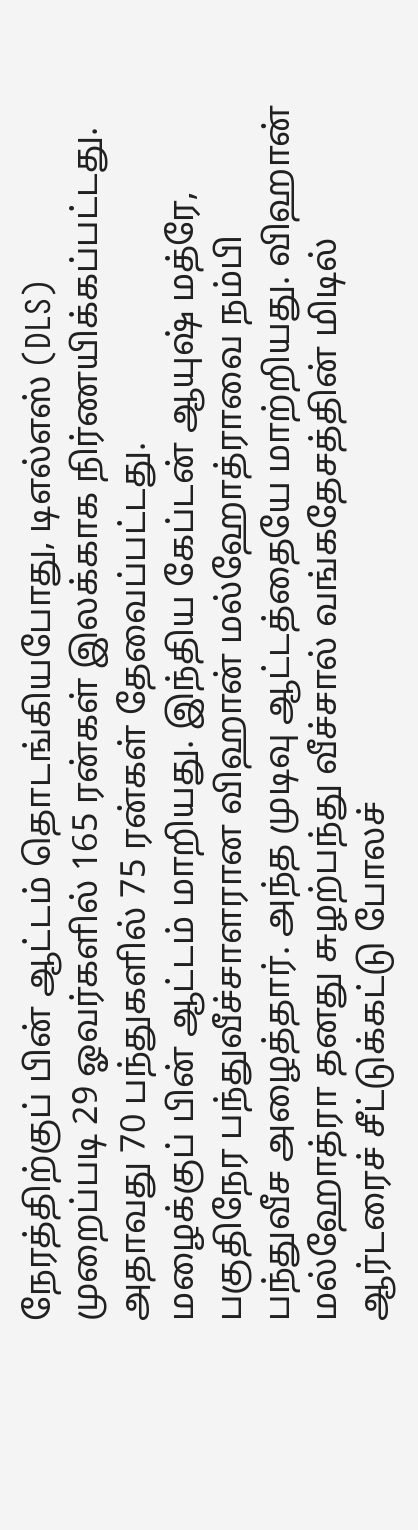நேரத்திற்குப் பின் ஆட்டம் தொடங்கியபோது, டிஎல்எஸ் (DLS) முறைப்படி 29 ஓவர்களில் 165 ரன்கள் இலக்காக நிர்ணயிக்கப்பட்டது. அதாவது 70 பந்துகளில் 75 ரன்கள் தேவைப்பட்டது.
மழைக்குப் பின் ஆட்டம் மாறியது. இந்திய கேப்டன் ஆயுஷ் மத்ரே, பகுதிநேர பந்துவீச்சாளரான விஹான் மல்ஹோத்ராவை நம்பி பந்துவீச அழைத்தார். அந்த முடிவு ஆட்டத்தையே மாற்றியது. விஹான் மல்ஹோத்ரா தனது சுழற்பந்து வீச்சால் வங்கதேசத்தின் மிடில் ஆர்டரைச் சீட்டுக்கட்டு போலச்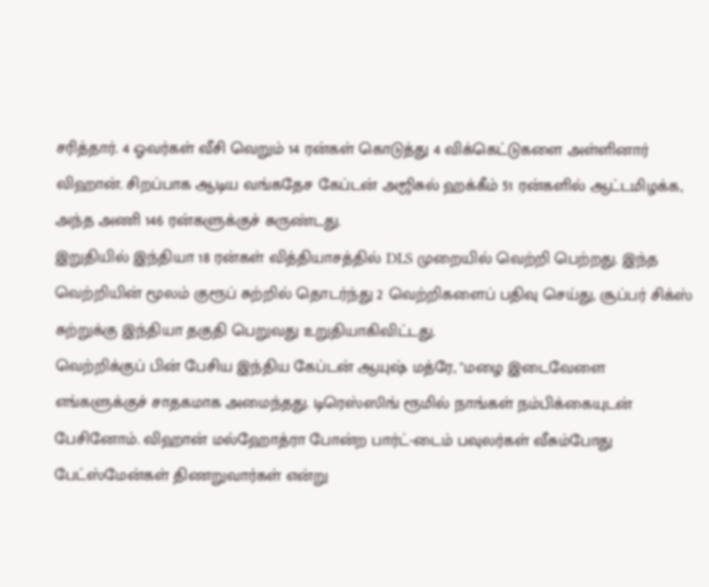சரித்தார். 4 ஓவர்கள் வீசி வெறும் 14 ரன்கள் கொடுத்து 4 விக்கெட்டுகளை அள்ளினார் விஹான். சிறப்பாக ஆடிய வங்கதேச கேப்டன் அஜிசுல் ஹக்கீம் 51 ரன்களில் ஆட்டமிழக்க, அந்த அணி 146 ரன்களுக்குச் சுருண்டது.
இறுதியில் இந்தியா 18 ரன்கள் வித்தியாசத்தில் DLS முறையில் வெற்றி பெற்றது. இந்த வெற்றியின் மூலம் குரூப் சுற்றில் தொடர்ந்து 2 வெற்றிகளைப் பதிவு செய்து, சூப்பர் சிக்ஸ் சுற்றுக்கு இந்தியா தகுதி பெறுவது உறுதியாகிவிட்டது.
வெற்றிக்குப் பின் பேசிய இந்திய கேப்டன் ஆயுஷ் மத்ரே, "மழை இடைவேளை எங்களுக்குச் சாதகமாக அமைந்தது. டிரெஸ்ஸிங் ரூமில் நாங்கள் நம்பிக்கையுடன் பேசினோம். விஹான் மல்ஹோத்ரா போன்ற பார்ட்-டைம் பவுலர்கள் வீசும்போது பேட்ஸ்மேன்கள் திணறுவார்கள் என்று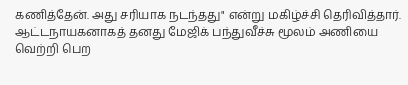கணித்தேன். அது சரியாக நடந்தது" என்று மகிழ்ச்சி தெரிவித்தார். ஆட்டநாயகனாகத் தனது மேஜிக் பந்துவீச்சு மூலம் அணியை வெற்றி பெற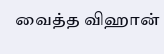வைத்த விஹான்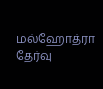மல்ஹோத்ரா தேர்வு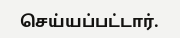செய்யப்பட்டார்.